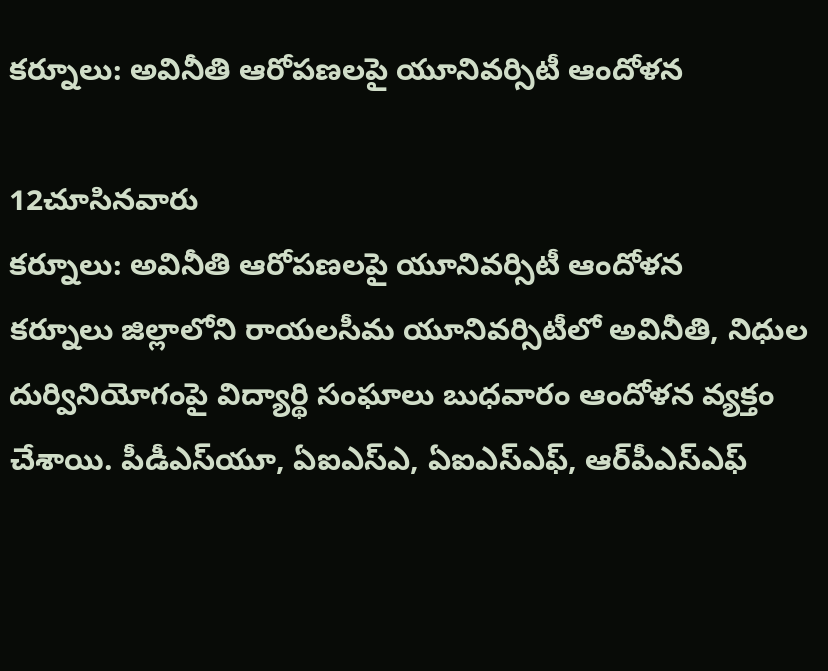కర్నూలు: అవినీతి ఆరోపణలపై యూనివర్సిటీ ఆందోళన

12చూసినవారు
కర్నూలు: అవినీతి ఆరోపణలపై యూనివర్సిటీ ఆందోళన
కర్నూలు జిల్లాలోని రాయలసీమ యూనివర్సిటీలో అవినీతి, నిధుల దుర్వినియోగంపై విద్యార్థి సంఘాలు బుధవారం ఆందోళన వ్యక్తం చేశాయి. పీడీఎస్‌యూ, ఏఐఎస్ఎ, ఏఐఎస్ఎఫ్, ఆర్‌పీఎస్‌ఎఫ్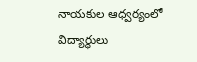నాయకుల ఆధ్వర్యంలో విద్యార్థులు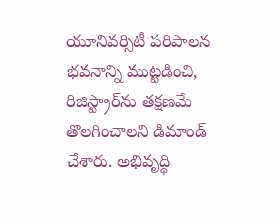యూనివర్సిటీ పరిపాలన భవనాన్ని ముట్టడించి, రిజిస్ట్రార్‌ను తక్షణమే తొలగించాలని డిమాండ్ చేశారు. అభివృద్ధి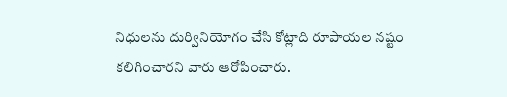నిధులను దుర్వినియోగం చేసి కోట్లాది రూపాయల నష్టం కలిగించారని వారు ఆరోపించారు.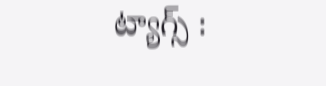ట్యాగ్స్ :